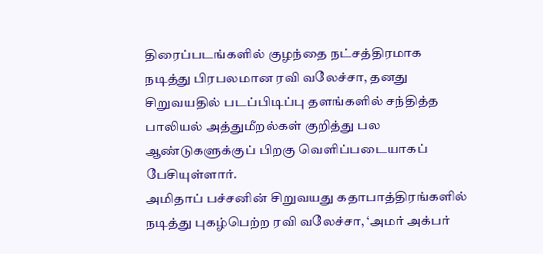திரைப்படங்களில் குழந்தை நட்சத்திரமாக நடித்து பிரபலமான ரவி வலேச்சா, தனது சிறுவயதில் படப்பிடிப்பு தளங்களில் சந்தித்த பாலியல் அத்துமீறல்கள் குறித்து பல ஆண்டுகளுக்குப் பிறகு வெளிப்படையாகப் பேசியுள்ளார்.
அமிதாப் பச்சனின் சிறுவயது கதாபாத்திரங்களில் நடித்து புகழ்பெற்ற ரவி வலேச்சா, ‘அமர் அக்பர்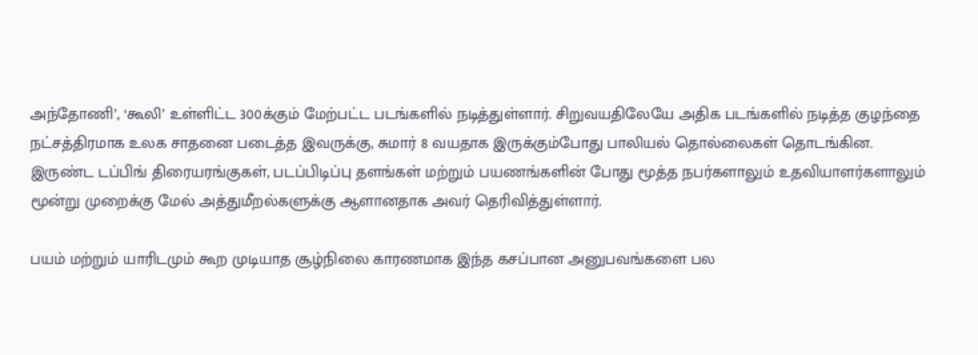அந்தோணி’, ‘கூலி’ உள்ளிட்ட 300க்கும் மேற்பட்ட படங்களில் நடித்துள்ளார். சிறுவயதிலேயே அதிக படங்களில் நடித்த குழந்தை நட்சத்திரமாக உலக சாதனை படைத்த இவருக்கு, சுமார் 8 வயதாக இருக்கும்போது பாலியல் தொல்லைகள் தொடங்கின.
இருண்ட டப்பிங் திரையரங்குகள், படப்பிடிப்பு தளங்கள் மற்றும் பயணங்களின் போது மூத்த நபர்களாலும் உதவியாளர்களாலும் மூன்று முறைக்கு மேல் அத்துமீறல்களுக்கு ஆளானதாக அவர் தெரிவித்துள்ளார்.

பயம் மற்றும் யாரிடமும் கூற முடியாத சூழ்நிலை காரணமாக இந்த கசப்பான அனுபவங்களை பல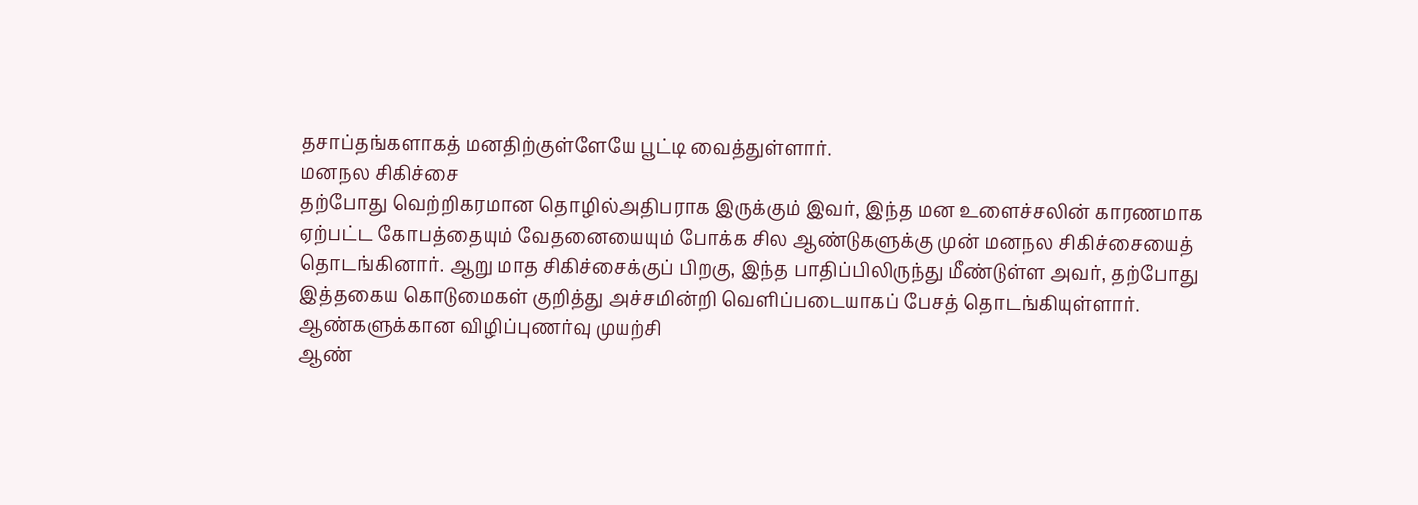தசாப்தங்களாகத் மனதிற்குள்ளேயே பூட்டி வைத்துள்ளார்.
மனநல சிகிச்சை
தற்போது வெற்றிகரமான தொழில்அதிபராக இருக்கும் இவர், இந்த மன உளைச்சலின் காரணமாக ஏற்பட்ட கோபத்தையும் வேதனையையும் போக்க சில ஆண்டுகளுக்கு முன் மனநல சிகிச்சையைத் தொடங்கினார். ஆறு மாத சிகிச்சைக்குப் பிறகு, இந்த பாதிப்பிலிருந்து மீண்டுள்ள அவர், தற்போது இத்தகைய கொடுமைகள் குறித்து அச்சமின்றி வெளிப்படையாகப் பேசத் தொடங்கியுள்ளார்.
ஆண்களுக்கான விழிப்புணர்வு முயற்சி
ஆண்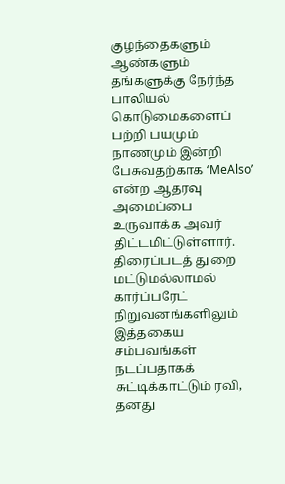குழந்தைகளும் ஆண்களும் தங்களுக்கு நேர்ந்த பாலியல் கொடுமைகளைப் பற்றி பயமும் நாணமும் இன்றி பேசுவதற்காக ‘MeAlso’ என்ற ஆதரவு அமைப்பை உருவாக்க அவர் திட்டமிட்டுள்ளார். திரைப்படத் துறை மட்டுமல்லாமல் கார்ப்பரேட் நிறுவனங்களிலும் இத்தகைய சம்பவங்கள் நடப்பதாகக் சுட்டிக்காட்டும் ரவி, தனது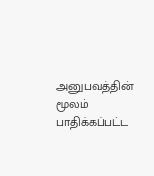அனுபவத்தின் மூலம் பாதிக்கப்பட்ட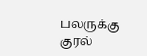பலருக்கு குரல்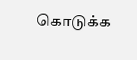கொடுக்க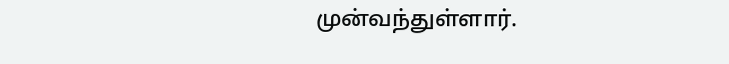முன்வந்துள்ளார்.